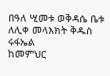በዓለ ሢመቱ ወቅዳሴ ቤቱ ለሊቀ መላእክት ቅዱስ ሩፋኤል
ከመምህር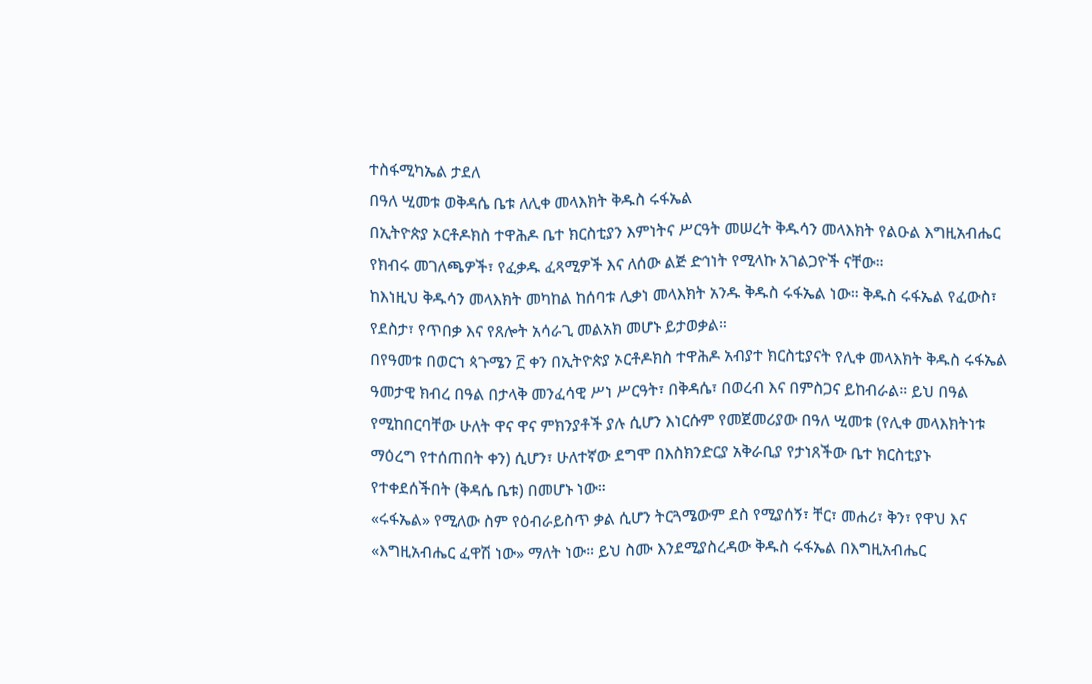ተስፋሚካኤል ታደለ
በዓለ ሢመቱ ወቅዳሴ ቤቱ ለሊቀ መላእክት ቅዱስ ሩፋኤል
በኢትዮጵያ ኦርቶዶክስ ተዋሕዶ ቤተ ክርስቲያን እምነትና ሥርዓት መሠረት ቅዱሳን መላእክት የልዑል እግዚአብሔር የክብሩ መገለጫዎች፣ የፈቃዱ ፈጻሚዎች እና ለሰው ልጅ ድኅነት የሚላኩ አገልጋዮች ናቸው።
ከእነዚህ ቅዱሳን መላእክት መካከል ከሰባቱ ሊቃነ መላእክት አንዱ ቅዱስ ሩፋኤል ነው። ቅዱስ ሩፋኤል የፈውስ፣ የደስታ፣ የጥበቃ እና የጸሎት አሳራጊ መልአክ መሆኑ ይታወቃል።
በየዓመቱ በወርኀ ጳጉሜን ፫ ቀን በኢትዮጵያ ኦርቶዶክስ ተዋሕዶ አብያተ ክርስቲያናት የሊቀ መላእክት ቅዱስ ሩፋኤል ዓመታዊ ክብረ በዓል በታላቅ መንፈሳዊ ሥነ ሥርዓት፣ በቅዳሴ፣ በወረብ እና በምስጋና ይከብራል። ይህ በዓል የሚከበርባቸው ሁለት ዋና ዋና ምክንያቶች ያሉ ሲሆን እነርሱም የመጀመሪያው በዓለ ሢመቱ (የሊቀ መላእክትነቱ ማዕረግ የተሰጠበት ቀን) ሲሆን፣ ሁለተኛው ደግሞ በእስክንድርያ አቅራቢያ የታነጸችው ቤተ ክርስቲያኑ የተቀደሰችበት (ቅዳሴ ቤቱ) በመሆኑ ነው።
«ሩፋኤል» የሚለው ስም የዕብራይስጥ ቃል ሲሆን ትርጓሜውም ደስ የሚያሰኝ፣ ቸር፣ መሐሪ፣ ቅን፣ የዋህ እና «እግዚአብሔር ፈዋሽ ነው» ማለት ነው። ይህ ስሙ እንደሚያስረዳው ቅዱስ ሩፋኤል በእግዚአብሔር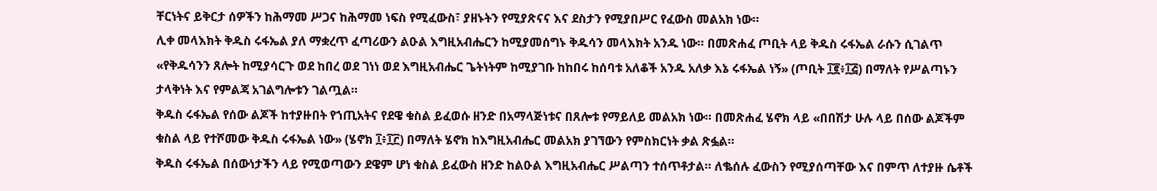ቸርነትና ይቅርታ ሰዎችን ከሕማመ ሥጋና ከሕማመ ነፍስ የሚፈውስ፣ ያዘኑትን የሚያጽናና እና ደስታን የሚያበሥር የፈውስ መልአክ ነው።
ሊቀ መላእክት ቅዱስ ሩፋኤል ያለ ማቋረጥ ፈጣሪውን ልዑል እግዚአብሔርን ከሚያመሰግኑ ቅዱሳን መላእክት አንዱ ነው። በመጽሐፈ ጦቢት ላይ ቅዱስ ሩፋኤል ራሱን ሲገልጥ «የቅዱሳንን ጸሎት ከሚያሳርጉ ወደ ከበረ ወደ ገነነ ወደ እግዚአብሔር ጌትነትም ከሚያገቡ ከከበሩ ከሰባቱ አለቆች አንዱ አለቃ እኔ ሩፋኤል ነኝ» (ጦቢት ፲፪፥፲፭) በማለት የሥልጣኑን ታላቅነት እና የምልጃ አገልግሎቱን ገልጧል።
ቅዱስ ሩፋኤል የሰው ልጆች ከተያዙበት የኀጢአትና የደዌ ቁስል ይፈወሱ ዘንድ በአማላጅነቱና በጸሎቱ የማይለይ መልአክ ነው። በመጽሐፈ ሄኖክ ላይ «በበሽታ ሁሉ ላይ በሰው ልጆችም ቁስል ላይ የተሾመው ቅዱስ ሩፋኤል ነው» (ሄኖክ ፲፥፲፫) በማለት ሄኖክ ከእግዚአብሔር መልአክ ያገኘውን የምስክርነት ቃል ጽፏል።
ቅዱስ ሩፋኤል በሰውነታችን ላይ የሚወጣውን ደዌም ሆነ ቁስል ይፈውስ ዘንድ ከልዑል እግዚአብሔር ሥልጣን ተሰጥቶታል። ለቈሰሉ ፈውስን የሚያሰጣቸው እና በምጥ ለተያዙ ሴቶች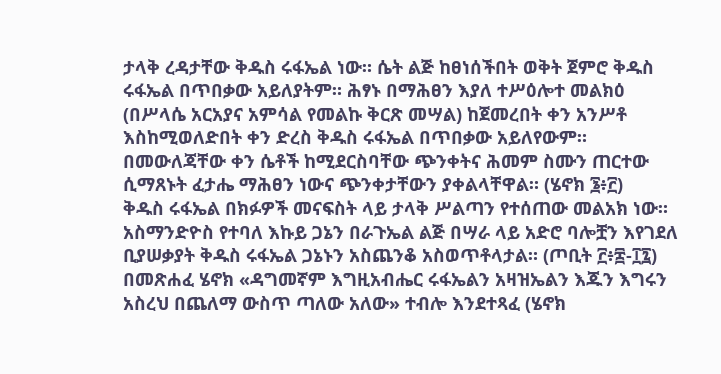ታላቅ ረዳታቸው ቅዱስ ሩፋኤል ነው። ሴት ልጅ ከፀነሰችበት ወቅት ጀምሮ ቅዱስ ሩፋኤል በጥበቃው አይለያትም። ሕፃኑ በማሕፀን እያለ ተሥዕሎተ መልክዕ (በሥላሴ አርአያና አምሳል የመልኩ ቅርጽ መሣል) ከጀመረበት ቀን አንሥቶ እስከሚወለድበት ቀን ድረስ ቅዱስ ሩፋኤል በጥበቃው አይለየውም። በመውለጃቸው ቀን ሴቶች ከሚደርስባቸው ጭንቀትና ሕመም ስሙን ጠርተው ሲማጸኑት ፈታሔ ማሕፀን ነውና ጭንቀታቸውን ያቀልላቸዋል። (ሄኖክ ፮፥፫)
ቅዱስ ሩፋኤል በክፉዎች መናፍስት ላይ ታላቅ ሥልጣን የተሰጠው መልአክ ነው። አስማንድዮስ የተባለ እኩይ ጋኔን በራጉኤል ልጅ በሣራ ላይ አድሮ ባሎቿን እየገደለ ቢያሠቃያት ቅዱስ ሩፋኤል ጋኔኑን አስጨንቆ አስወጥቶላታል። (ጦቢት ፫፥፰-፲፯)
በመጽሐፈ ሄኖክ «ዳግመኛም እግዚአብሔር ሩፋኤልን አዛዝኤልን እጁን እግሩን አስረህ በጨለማ ውስጥ ጣለው አለው» ተብሎ እንደተጻፈ (ሄኖክ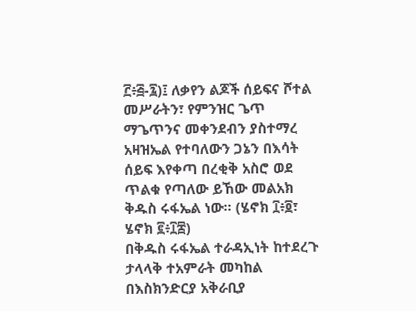፫፥፭-፯)፤ ለቃየን ልጆች ሰይፍና ሾተል መሥራትን፣ የምንዝር ጌጥ ማጌጥንና መቀንደብን ያስተማረ አዛዝኤል የተባለውን ጋኔን በእሳት ሰይፍ እየቀጣ በረቂቅ አስሮ ወደ ጥልቁ የጣለው ይኸው መልአክ ቅዱስ ሩፋኤል ነው። (ሄኖክ ፲፥፬፣ ሄኖክ ፪፥፲፰)
በቅዱስ ሩፋኤል ተራዳኢነት ከተደረጉ ታላላቅ ተአምራት መካከል በእስክንድርያ አቅራቢያ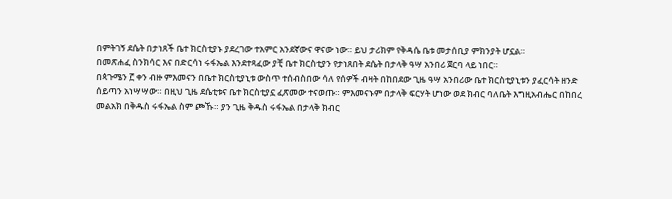በምትገኝ ደሴት በታነጸች ቤተ ክርስቲያኑ ያደረገው ተአምር አንደኛውና ዋናው ነው። ይህ ታሪክም የቅዳሴ ቤቱ መታሰቢያ ምክንያት ሆኗል።
በመጽሐፈ ስንክሳር እና በድርሳነ ሩፋኤል እንደተጻፈው ያቺ ቤተ ክርስቲያን የታነጸበት ደሴት በታላቅ ዓሣ አንበሪ ጀርባ ላይ ነበር።
በጳጉሜን ፫ ቀን ብዙ ምእመናን በቤተ ክርስቲያኒቱ ውስጥ ተሰብስበው ሳለ የሰዎች ብዛት በከበደው ጊዜ ዓሣ አንበሪው ቤተ ክርስቲያኒቱን ያፈርሳት ዘንድ ሰይጣን አነሣሣው። በዚህ ጊዜ ደሴቲቱና ቤተ ክርስቲያኗ ፈጽመው ተናወጡ። ምእመናኑም በታላቅ ፍርሃት ሆነው ወደ ክብር ባለቤት እግዚአብሔር በከበረ መልአክ በቅዱስ ሩፋኤል ስም ጮኹ። ያን ጊዜ ቅዱስ ሩፋኤል በታላቅ ክብር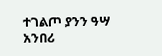ተገልጦ ያንን ዓሣ አንበሪ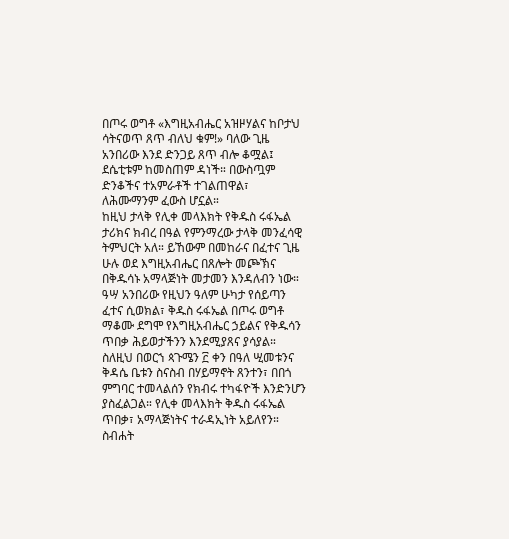በጦሩ ወግቶ «እግዚአብሔር አዝዞሃልና ከቦታህ ሳትናወጥ ጸጥ ብለህ ቁም!» ባለው ጊዜ አንበሪው እንደ ድንጋይ ጸጥ ብሎ ቆሟል፤ ደሴቲቱም ከመስጠም ዳነች። በውስጧም ድንቆችና ተአምራቶች ተገልጠዋል፣ ለሕሙማንም ፈውስ ሆኗል።
ከዚህ ታላቅ የሊቀ መላእክት የቅዱስ ሩፋኤል ታሪክና ክብረ በዓል የምንማረው ታላቅ መንፈሳዊ ትምህርት አለ። ይኸውም በመከራና በፈተና ጊዜ ሁሉ ወደ እግዚአብሔር በጸሎት መጮኽና በቅዱሳኑ አማላጅነት መታመን እንዳለብን ነው። ዓሣ አንበሪው የዚህን ዓለም ሁካታ የሰይጣን ፈተና ሲወክል፣ ቅዱስ ሩፋኤል በጦሩ ወግቶ ማቆሙ ደግሞ የእግዚአብሔር ኃይልና የቅዱሳን ጥበቃ ሕይወታችንን እንደሚያጸና ያሳያል።
ስለዚህ በወርኀ ጳጉሜን ፫ ቀን በዓለ ሢመቱንና ቅዳሴ ቤቱን ስናስብ በሃይማኖት ጸንተን፣ በበጎ ምግባር ተመላልሰን የክብሩ ተካፋዮች እንድንሆን ያስፈልጋል። የሊቀ መላእክት ቅዱስ ሩፋኤል ጥበቃ፣ አማላጅነትና ተራዳኢነት አይለየን።
ስብሐት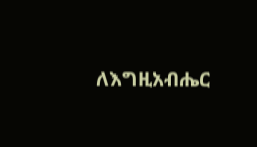ለእግዚአብሔር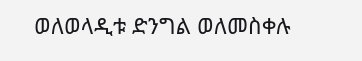ወለወላዲቱ ድንግል ወለመስቀሉ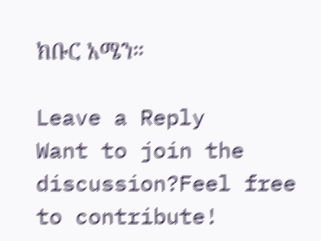ክቡር አሜን።

Leave a Reply
Want to join the discussion?Feel free to contribute!